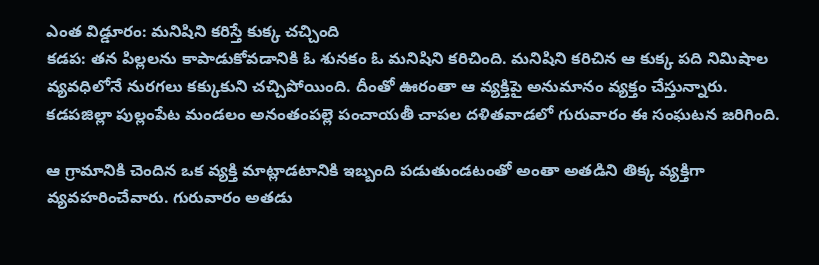ఎంత విడ్డూరం: మనిషిని కరిస్తే కుక్క చచ్చింది
కడప: తన పిల్లలను కాపాడుకోవడానికి ఓ శునకం ఓ మనిషిని కరిచింది. మనిషిని కరిచిన ఆ కుక్క పది నిమిషాల వ్యవధిలోనే నురగలు కక్కుకుని చచ్చిపోయింది. దీంతో ఊరంతా ఆ వ్యక్తిపై అనుమానం వ్యక్తం చేస్తున్నారు. కడపజిల్లా పుల్లంపేట మండలం అనంతంపల్లె పంచాయతీ చాపల దళితవాడలో గురువారం ఈ సంఘటన జరిగింది.

ఆ గ్రామానికి చెందిన ఒక వ్యక్తి మాట్లాడటానికి ఇబ్బంది పడుతుండటంతో అంతా అతడిని తిక్క వ్యక్తిగా వ్యవహరించేవారు. గురువారం అతడు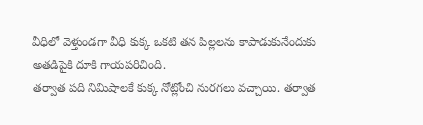వీధిలో వెళ్తుండగా వీధి కుక్క ఒకటి తన పిల్లలను కాపాడుకునేందుకు అతడిపైకి దూకి గాయపరిచింది.
తర్వాత పది నిమిషాలకే కుక్క నోట్లోంచి నురగలు వచ్చాయి. తర్వాత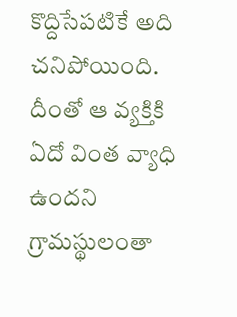కొద్దిసేపటికే అది చనిపోయింది. దీంతో ఆ వ్యక్తికి ఏదో వింత వ్యాధి ఉందని గ్రామస్థులంతా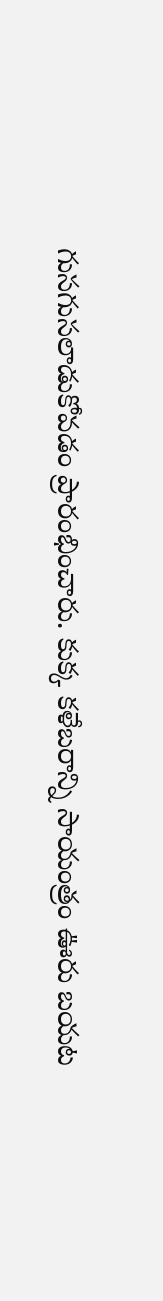గుసగుసలాడుకోవడం ప్రారంభించారు. కుక్క కళేబరాన్ని సాయంత్రం ఊరు బయట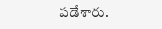పడేశారు.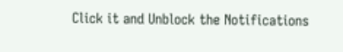Click it and Unblock the Notifications